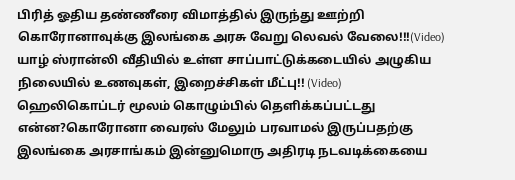பிரித் ஓதிய தண்ணீரை விமாத்தில் இருந்து ஊற்றி கொரோனாவுக்கு இலங்கை அரசு வேறு லெவல் வேலை!!!(Video)
யாழ் ஸ்ரான்லி வீதியில் உள்ள சாப்பாட்டுக்கடையில் அழுகிய நிலையில் உணவுகள், இறைச்சிகள் மீட்பு!! (Video)
ஹெலிகொப்டர் மூலம் கொழும்பில் தெளிக்கப்பட்டது என்ன?கொரோனா வைரஸ் மேலும் பரவாமல் இருப்பதற்கு இலங்கை அரசாங்கம் இன்னுமொரு அதிரடி நடவடிக்கையை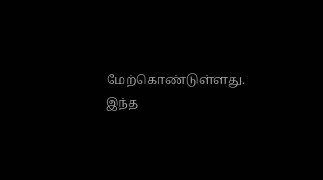மேற்கொண்டுள்ளது.
இந்த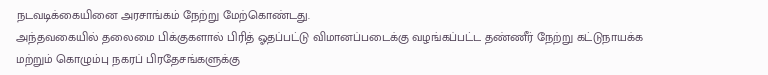நடவடிக்கையினை அரசாங்கம் நேற்று மேற்கொண்டது.
அந்தவகையில் தலைமை பிக்குகளால் பிரித் ஓதப்பட்டு விமானப்படைக்கு வழங்கப்பட்ட தண்ணீர் நேற்று கட்டுநாயக்க மற்றும் கொழும்பு நகரப் பிரதேசங்களுக்கு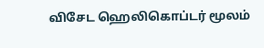விசேட ஹெலிகொப்டர் மூலம்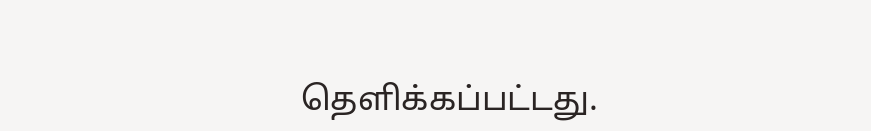தெளிக்கப்பட்டது.